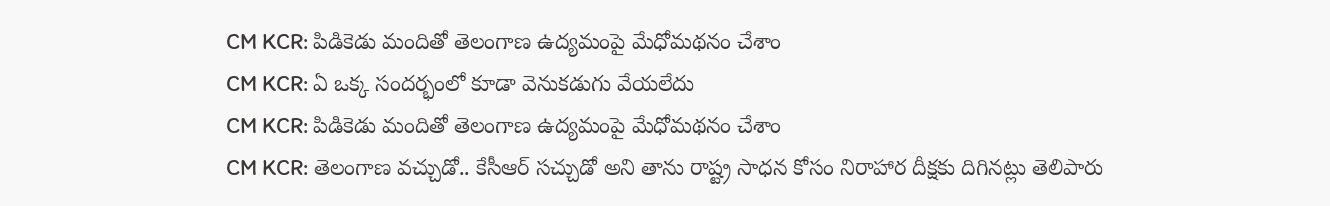CM KCR: పిడికెడు మందితో తెలంగాణ ఉద్యమంపై మేధోమథనం చేశాం
CM KCR: ఏ ఒక్క సందర్భంలో కూడా వెనుకడుగు వేయలేదు
CM KCR: పిడికెడు మందితో తెలంగాణ ఉద్యమంపై మేధోమథనం చేశాం
CM KCR: తెలంగాణ వచ్చుడో.. కేసీఆర్ సచ్చుడో అని తాను రాష్ట్ర సాధన కోసం నిరాహార దీక్షకు దిగినట్లు తెలిపారు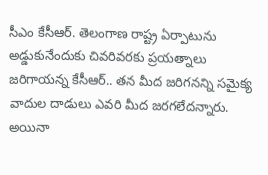సీఎం కేసీఆర్. తెలంగాణ రాష్ట్ర ఏర్పాటును అడ్డుకునేందుకు చివరివరకు ప్రయత్నాలు జరిగాయన్న కేసీఆర్.. తన మీద జరిగనన్ని సమైక్య వాదుల దాడులు ఎవరి మీద జరగలేదన్నారు. అయినా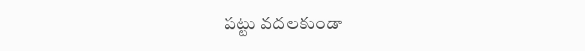పట్టు వదలకుండా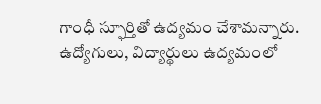గాంధీ స్ఫూర్తితో ఉద్యమం చేశామన్నారు. ఉద్యోగులు, విద్యార్థులు ఉద్యమంలో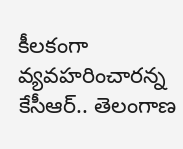కీలకంగా వ్యవహరించారన్న కేసీఆర్.. తెలంగాణ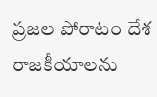ప్రజల పోరాటం దేశ రాజకీయాలను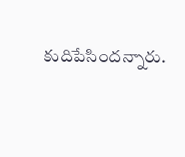కుదిపేసిందన్నారు.